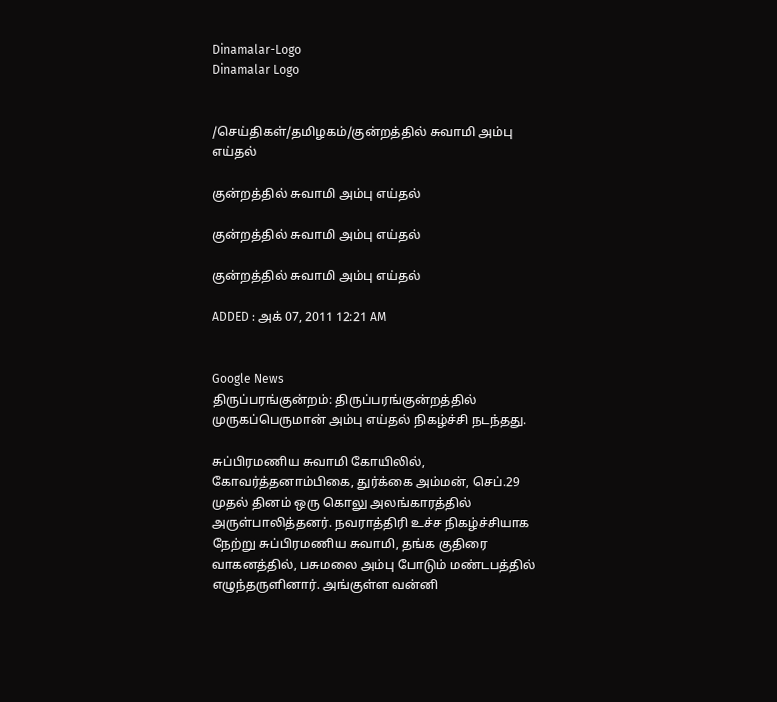Dinamalar-Logo
Dinamalar Logo


/செய்திகள்/தமிழகம்/குன்றத்தில் சுவாமி அம்பு எய்தல்

குன்றத்தில் சுவாமி அம்பு எய்தல்

குன்றத்தில் சுவாமி அம்பு எய்தல்

குன்றத்தில் சுவாமி அம்பு எய்தல்

ADDED : அக் 07, 2011 12:21 AM


Google News
திருப்பரங்குன்றம்: திருப்பரங்குன்றத்தில் முருகப்பெருமான் அம்பு எய்தல் நிகழ்ச்சி நடந்தது.

சுப்பிரமணிய சுவாமி கோயிலில், கோவர்த்தனாம்பிகை, துர்க்கை அம்மன், செப்.29 முதல் தினம் ஒரு கொலு அலங்காரத்தில் அருள்பாலித்தனர். நவராத்திரி உச்ச நிகழ்ச்சியாக நேற்று சுப்பிரமணிய சுவாமி, தங்க குதிரை வாகனத்தில், பசுமலை அம்பு போடும் மண்டபத்தில் எழுந்தருளினார். அங்குள்ள வன்னி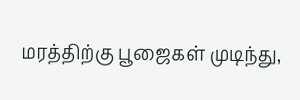மரத்திற்கு பூஜைகள் முடிந்து,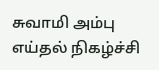சுவாமி அம்பு எய்தல் நிகழ்ச்சி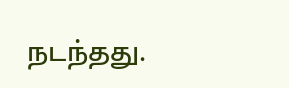நடந்தது.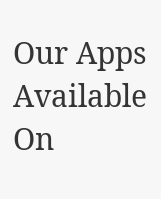Our Apps Available On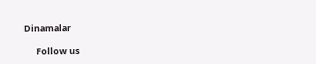Dinamalar

      Follow us